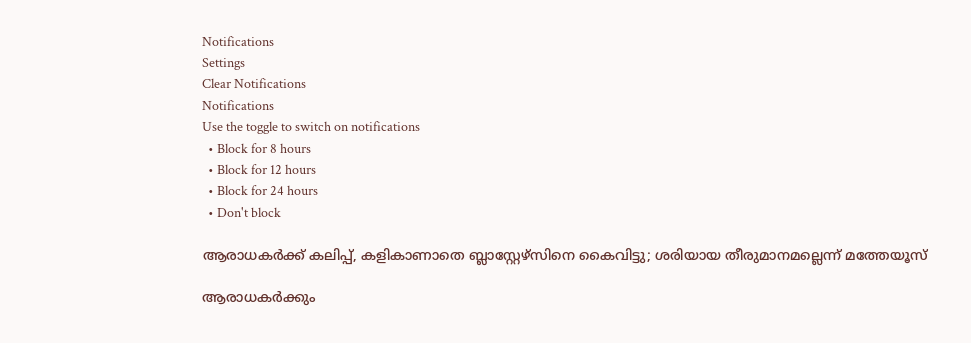Notifications
Settings
Clear Notifications
Notifications
Use the toggle to switch on notifications
  • Block for 8 hours
  • Block for 12 hours
  • Block for 24 hours
  • Don't block

ആരാധകര്‍ക്ക് കലിപ്പ്, കളികാണാതെ ബ്ലാസ്റ്റേഴ്‌സിനെ കൈവിട്ടു; ശരിയായ തീരുമാനമല്ലെന്ന് മത്തേയൂസ്

ആരാധകര്‍ക്കും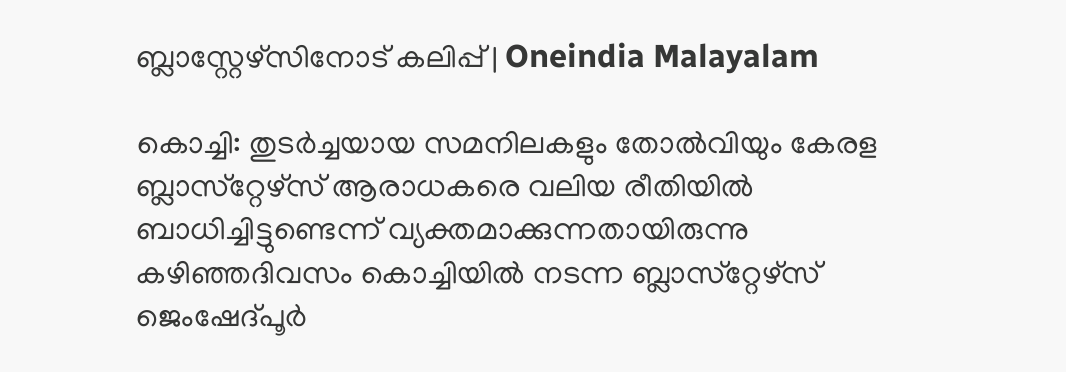ബ്ലാസ്റ്റേഴ്സിനോട് കലിപ്പ് | Oneindia Malayalam

കൊച്ചി: തുടര്‍ച്ചയായ സമനിലകളും തോല്‍വിയും കേരള ബ്ലാസ്‌റ്റേഴ്‌സ് ആരാധകരെ വലിയ രീതിയില്‍ ബാധിച്ചിട്ടുണ്ടെന്ന് വ്യക്തമാക്കുന്നതായിരുന്നു കഴിഞ്ഞദിവസം കൊച്ചിയില്‍ നടന്ന ബ്ലാസ്‌റ്റേഴ്‌സ് ജെംഷേദ്പൂര്‍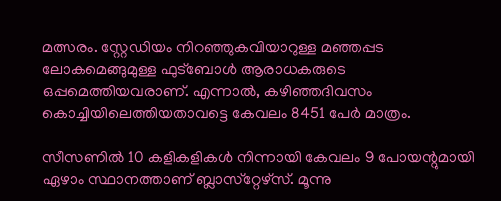മത്സരം. സ്റ്റേഡിയം നിറഞ്ഞുകവിയാറുള്ള മഞ്ഞപ്പട ലോകമെങ്ങുമുള്ള ഫുട്‌ബോള്‍ ആരാധകരുടെ ഒപ്പമെത്തിയവരാണ്. എന്നാല്‍, കഴിഞ്ഞദിവസം കൊച്ചിയിലെത്തിയതാവട്ടെ കേവലം 8451 പേര്‍ മാത്രം.

സീസണില്‍ 10 കളികളികള്‍ നിന്നായി കേവലം 9 പോയന്റുമായി ഏഴാം സ്ഥാനത്താണ് ബ്ലാസ്‌റ്റേഴ്‌സ്. മൂന്നു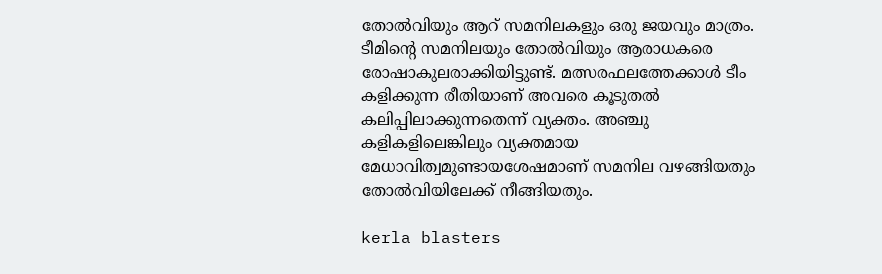തോല്‍വിയും ആറ് സമനിലകളും ഒരു ജയവും മാത്രം. ടീമിന്റെ സമനിലയും തോല്‍വിയും ആരാധകരെ രോഷാകുലരാക്കിയിട്ടുണ്ട്. മത്സരഫലത്തേക്കാള്‍ ടീം കളിക്കുന്ന രീതിയാണ് അവരെ കൂടുതല്‍ കലിപ്പിലാക്കുന്നതെന്ന് വ്യക്തം. അഞ്ചു കളികളിലെങ്കിലും വ്യക്തമായ മേധാവിത്വമുണ്ടായശേഷമാണ് സമനില വഴങ്ങിയതും തോല്‍വിയിലേക്ക് നീങ്ങിയതും.

kerla blasters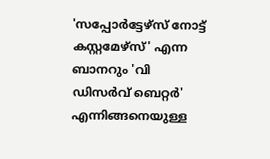'സപ്പോര്‍ട്ടേഴ്‌സ് നോട്ട് കസ്റ്റമേഴ്‌സ്' എന്ന ബാനറും 'വി ഡിസര്‍വ് ബെറ്റര്‍' എന്നിങ്ങനെയുള്ള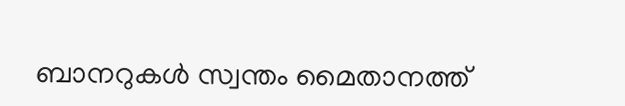ബാനറുകള്‍ സ്വന്തം മൈതാനത്ത്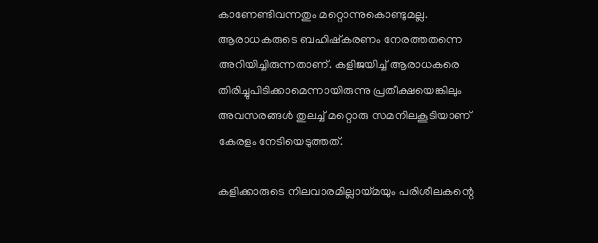കാണേണ്ടിവന്നതും മറ്റൊന്നുകൊണ്ടുമല്ല. ആരാധകരുടെ ബഹിഷ്‌കരണം നേരത്തതന്നെ അറിയിച്ചിരുന്നതാണ്. കളിജയിച്ച് ആരാധകരെ തിരിച്ചുപിടിക്കാമെന്നായിരുന്നു പ്രതീക്ഷയെങ്കിലും അവസരങ്ങള്‍ തുലച്ച് മറ്റൊരു സമനിലകൂടിയാണ് കേരളം നേടിയെടുത്തത്.

കളിക്കാരുടെ നിലവാരമില്ലായ്മയും പരിശീലകന്റെ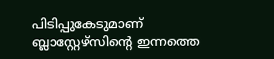പിടിപ്പുകേടുമാണ് ബ്ലാസ്റ്റേഴ്‌സിന്റെ ഇന്നത്തെ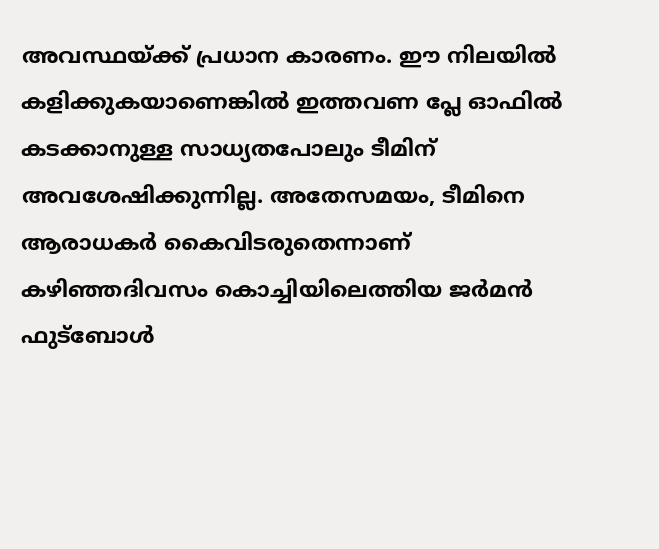അവസ്ഥയ്ക്ക് പ്രധാന കാരണം. ഈ നിലയില്‍ കളിക്കുകയാണെങ്കില്‍ ഇത്തവണ പ്ലേ ഓഫില്‍ കടക്കാനുള്ള സാധ്യതപോലും ടീമിന് അവശേഷിക്കുന്നില്ല. അതേസമയം, ടീമിനെ ആരാധകര്‍ കൈവിടരുതെന്നാണ് കഴിഞ്ഞദിവസം കൊച്ചിയിലെത്തിയ ജര്‍മന്‍ ഫുട്‌ബോള്‍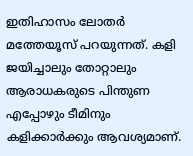ഇതിഹാസം ലോതര്‍ മത്തേയൂസ് പറയുന്നത്. കളി ജയിച്ചാലും തോറ്റാലും ആരാധകരുടെ പിന്തുണ എപ്പോഴും ടീമിനും കളിക്കാര്‍ക്കും ആവശ്യമാണ്.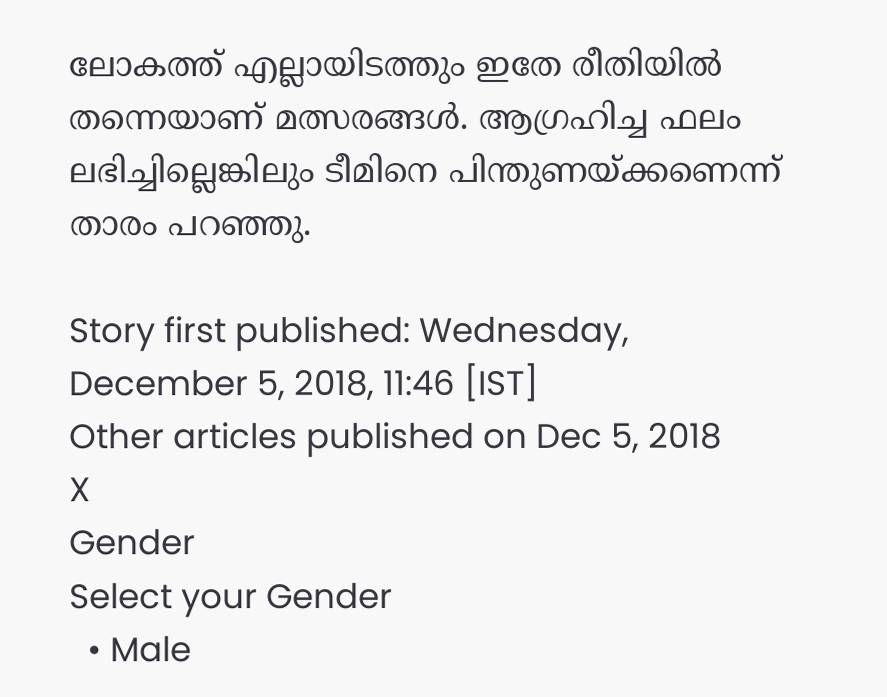ലോകത്ത് എല്ലായിടത്തും ഇതേ രീതിയില്‍ തന്നെയാണ് മത്സരങ്ങള്‍. ആഗ്രഹിച്ച ഫലം ലഭിച്ചില്ലെങ്കിലും ടീമിനെ പിന്തുണയ്ക്കണെന്ന് താരം പറഞ്ഞു.

Story first published: Wednesday, December 5, 2018, 11:46 [IST]
Other articles published on Dec 5, 2018
X
Gender
Select your Gender
  • Male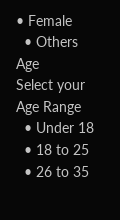• Female
  • Others
Age
Select your Age Range
  • Under 18
  • 18 to 25
  • 26 to 35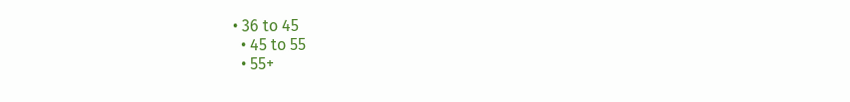• 36 to 45
  • 45 to 55
  • 55+